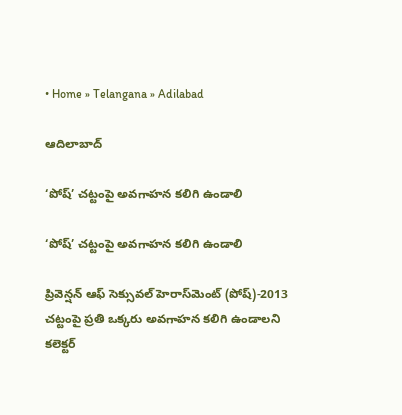• Home » Telangana » Adilabad

ఆదిలాబాద్

‘పోష్‌’ చట్టంపై అవగాహన కలిగి ఉండాలి

‘పోష్‌’ చట్టంపై అవగాహన కలిగి ఉండాలి

ప్రివెన్షన్‌ ఆఫ్‌ సెక్సువల్‌ హెరాస్‌మెంట్‌ (పోష్‌)-2013 చట్టంపై ప్రతి ఒక్కరు అవగాహన కలిగి ఉండాలని కలెక్టర్‌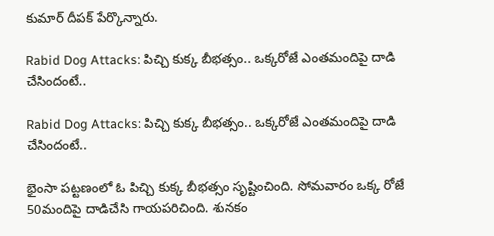కుమార్‌ దీపక్‌ పేర్కొన్నారు.

Rabid Dog Attacks: పిచ్చి కుక్క బీభత్సం.. ఒక్కరోజే ఎంతమందిపై దాడి చేసిందంటే..

Rabid Dog Attacks: పిచ్చి కుక్క బీభత్సం.. ఒక్కరోజే ఎంతమందిపై దాడి చేసిందంటే..

భైంసా పట్టణంలో ఓ పిచ్చి కుక్క బీభత్సం సృష్టించింది. సోమవారం ఒక్క రోజే 50మందిపై దాడిచేసి గాయపరిచింది. శునకం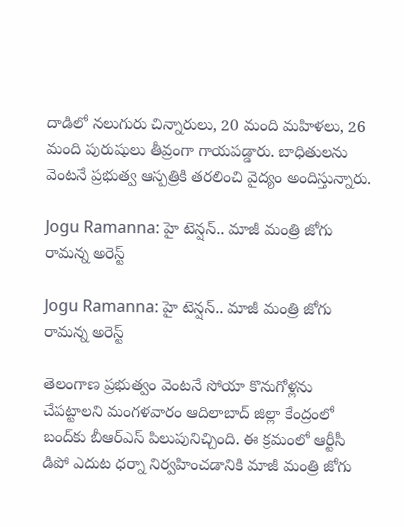దాడిలో నలుగురు చిన్నారులు, 20 మంది మహిళలు, 26 మంది పురుషులు తీవ్రంగా గాయపడ్డారు. బాధితులను వెంటనే ప్రభుత్వ ఆస్పత్రికి తరలించి వైద్యం అందిస్తున్నారు.

Jogu Ramanna: హై టెన్షన్.. మాజీ మంత్రి జోగు రామన్న అరెస్ట్

Jogu Ramanna: హై టెన్షన్.. మాజీ మంత్రి జోగు రామన్న అరెస్ట్

తెలంగాణ ప్రభుత్వం వెంటనే సోయా కొనుగోళ్లను చేపట్టాలని మంగళవారం ఆదిలాబాద్ జిల్లా కేంద్రంలో బంద్‌కు బీఆర్ఎస్ పిలుపునిచ్చింది. ఈ క్రమంలో ఆర్టీసీ డిపో ఎదుట ధర్నా నిర్వహించడానికి మాజీ మంత్రి జోగు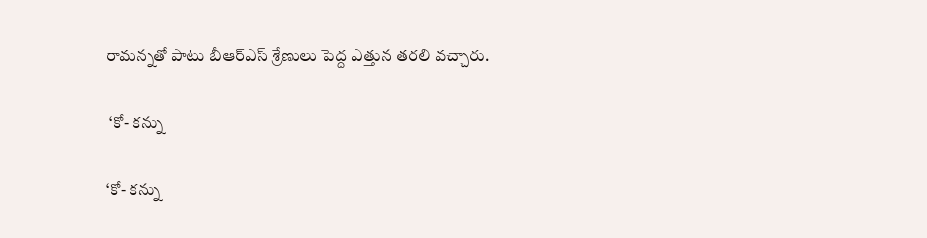రామన్నతో పాటు బీఆర్ఎస్ శ్రేణులు పెద్ద ఎత్తున తరలి వచ్చారు.

 ‘కో- కన్ను

‘కో- కన్ను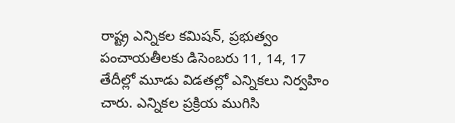రాష్ట్ర ఎన్నికల కమిషన్‌, ప్రభుత్వం పంచాయతీలకు డిసెంబరు 11, 14, 17 తేదీల్లో మూడు విడతల్లో ఎన్నికలు నిర్వహిం చారు. ఎన్నికల ప్రక్రియ ముగిసి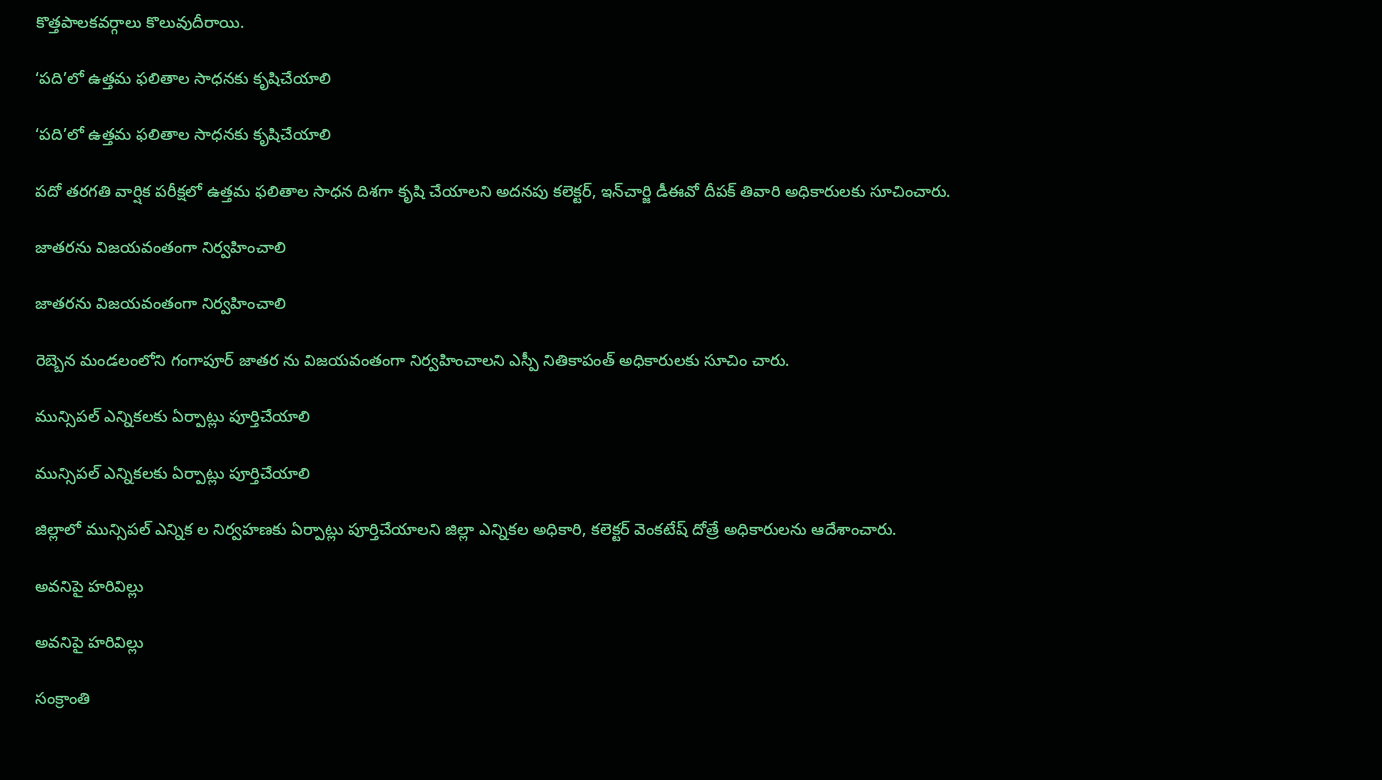కొత్తపాలకవర్గాలు కొలువుదీరాయి.

‘పది’లో ఉత్తమ ఫలితాల సాధనకు కృషిచేయాలి

‘పది’లో ఉత్తమ ఫలితాల సాధనకు కృషిచేయాలి

పదో తరగతి వార్షిక పరీక్షలో ఉత్తమ ఫలితాల సాధన దిశగా కృషి చేయాలని అదనపు కలెక్టర్‌, ఇన్‌చార్జి డీఈవో దీపక్‌ తివారి అధికారులకు సూచించారు.

జాతరను విజయవంతంగా నిర్వహించాలి

జాతరను విజయవంతంగా నిర్వహించాలి

రెబ్బెన మండలంలోని గంగాపూర్‌ జాతర ను విజయవంతంగా నిర్వహించాలని ఎస్పీ నితికాపంత్‌ అధికారులకు సూచిం చారు.

మున్సిపల్‌ ఎన్నికలకు ఏర్పాట్లు పూర్తిచేయాలి

మున్సిపల్‌ ఎన్నికలకు ఏర్పాట్లు పూర్తిచేయాలి

జిల్లాలో మున్సిపల్‌ ఎన్నిక ల నిర్వహణకు ఏర్పాట్లు పూర్తిచేయాలని జిల్లా ఎన్నికల అధికారి, కలెక్టర్‌ వెంకటేష్‌ దోత్రే అధికారులను ఆదేశాంచారు.

అవనిపై హరివిల్లు

అవనిపై హరివిల్లు

సంక్రాంతి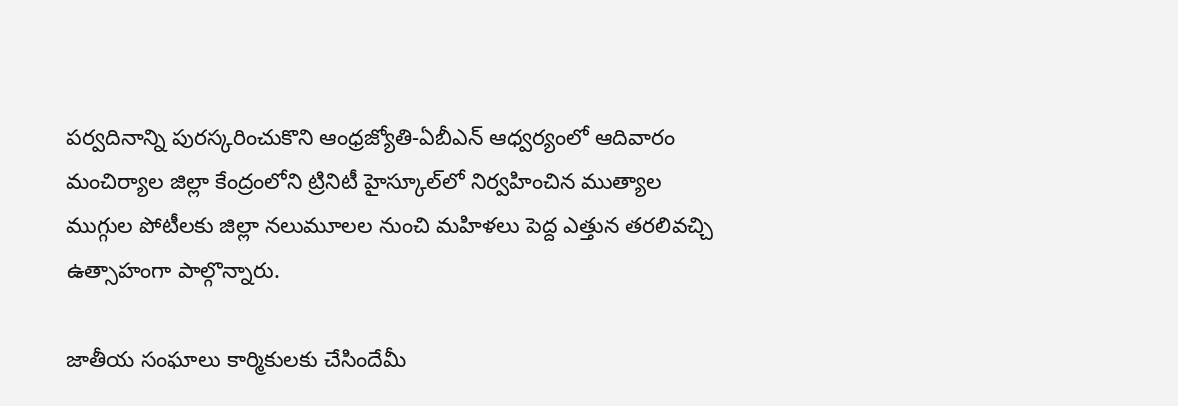పర్వదినాన్ని పురస్కరించుకొని ఆంధ్రజ్యోతి-ఏబీఎన్‌ ఆధ్వర్యంలో ఆదివారం మంచిర్యాల జిల్లా కేంద్రంలోని ట్రినిటీ హైస్కూల్‌లో నిర్వహించిన ముత్యాల ముగ్గుల పోటీలకు జిల్లా నలుమూలల నుంచి మహిళలు పెద్ద ఎత్తున తరలివచ్చి ఉత్సాహంగా పాల్గొన్నారు.

జాతీయ సంఘాలు కార్మికులకు చేసిందేమీ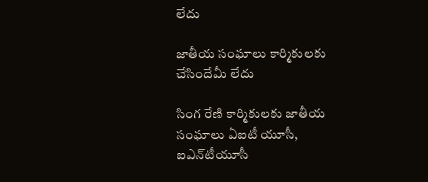లేదు

జాతీయ సంఘాలు కార్మికులకు చేసిందేమీ లేదు

సింగ రేణి కార్మికులకు జాతీయ సంఘాలు ఏఐటీ యూసీ, ఐఎన్‌టీయూసీ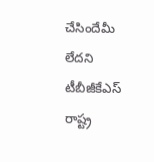చేసిందేమీ లేదని టీబీజీకేఎస్‌ రాష్ట్ర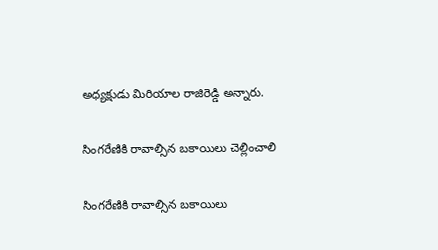అధ్యక్షుడు మిరియాల రాజిరెడ్డి అన్నారు.

సింగరేణికి రావాల్సిన బకాయిలు చెల్లించాలి

సింగరేణికి రావాల్సిన బకాయిలు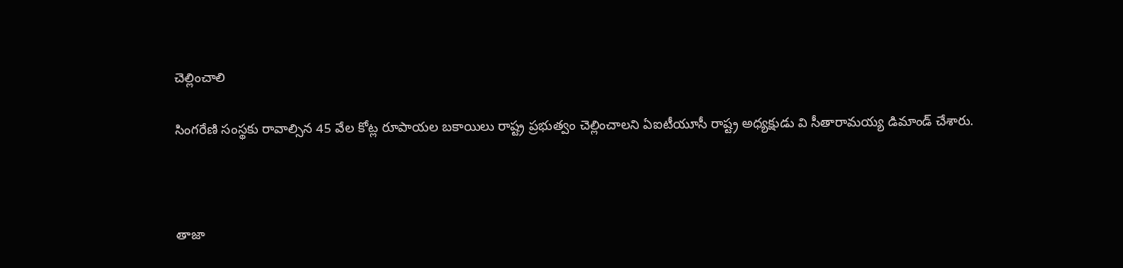చెల్లించాలి

సింగరేణి సంస్థకు రావాల్సిన 45 వేల కోట్ల రూపాయల బకాయిలు రాష్ట్ర ప్రభుత్వం చెల్లించాలని ఏఐటీయూసీ రాష్ట్ర అధ్యక్షుడు వి సీతారామయ్య డిమాండ్‌ చేశారు.



తాజా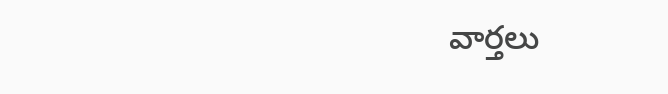వార్తలు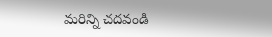మరిన్ని చదవండి